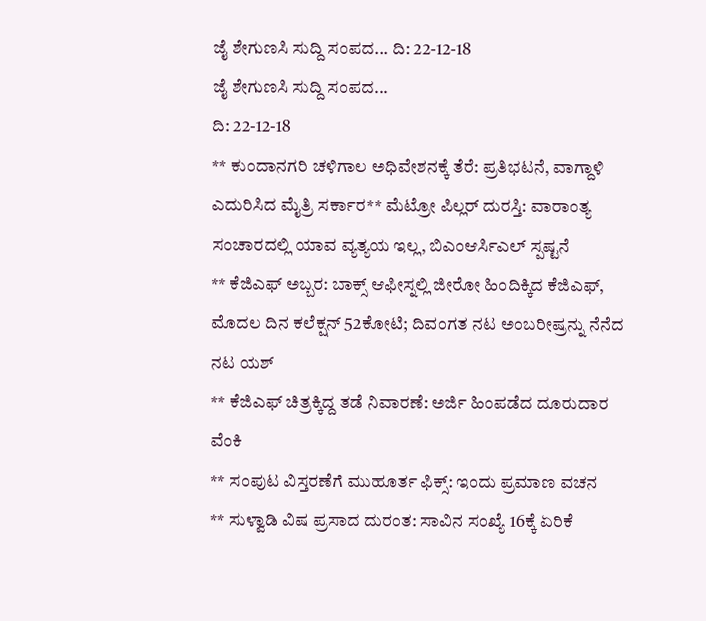ಜೈ ಶೇಗುಣಸಿ ಸುದ್ದಿ ಸಂಪದ... ದಿ: 22-12-18
ಜೈ ಶೇಗುಣಸಿ ಸುದ್ದಿ ಸಂಪದ...
ದಿ: 22-12-18
** ಕುಂದಾನಗರಿ ಚಳಿಗಾಲ ಅಧಿವೇಶನಕ್ಕೆ ತೆರೆ: ಪ್ರತಿಭಟನೆ, ವಾಗ್ದಾಳಿ ಎದುರಿಸಿದ ಮೈತ್ರಿ ಸರ್ಕಾರ** ಮೆಟ್ರೋ ಪಿಲ್ಲರ್ ದುರಸ್ತಿ: ವಾರಾಂತ್ಯ ಸಂಚಾರದಲ್ಲಿ ಯಾವ ವ್ಯತ್ಯಯ ಇಲ್ಲ, ಬಿಎಂಆರ್ಸಿಎಲ್ ಸ್ಪಷ್ಟನೆ
** ಕೆಜಿಎಫ್ ಅಬ್ಬರ: ಬಾಕ್ಸ್ ಆಫೀಸ್ನಲ್ಲಿ ಜೀರೋ ಹಿಂದಿಕ್ಕಿದ ಕೆಜಿಎಫ್, ಮೊದಲ ದಿನ ಕಲೆಕ್ಷನ್ 52ಕೋಟಿ; ದಿವಂಗತ ನಟ ಅಂಬರೀಷ್ರನ್ನು ನೆನೆದ ನಟ ಯಶ್
** ಕೆಜಿಎಫ್ ಚಿತ್ರಕ್ಕಿದ್ದ ತಡೆ ನಿವಾರಣೆ: ಅರ್ಜಿ ಹಿಂಪಡೆದ ದೂರುದಾರ ವೆಂಕಿ
** ಸಂಪುಟ ವಿಸ್ತರಣೆಗೆ ಮುಹೂರ್ತ ಫಿಕ್ಸ್: ಇಂದು ಪ್ರಮಾಣ ವಚನ
** ಸುಳ್ವಾಡಿ ವಿಷ ಪ್ರಸಾದ ದುರಂತ: ಸಾವಿನ ಸಂಖ್ಯೆ 16ಕ್ಕೆ ಏರಿಕೆ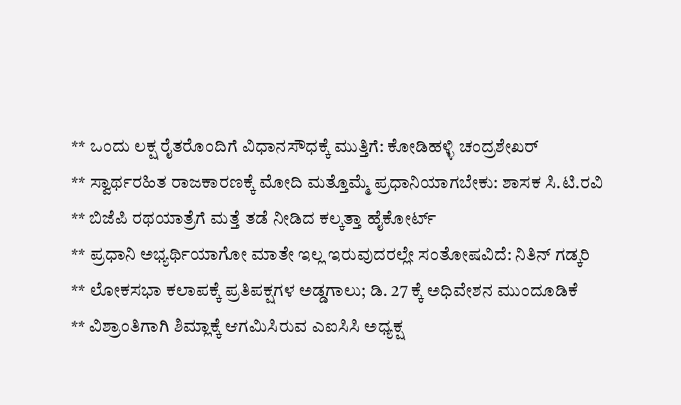** ಒಂದು ಲಕ್ಷ ರೈತರೊಂದಿಗೆ ವಿಧಾನಸೌಧಕ್ಕೆ ಮುತ್ತಿಗೆ: ಕೋಡಿಹಳ್ಳಿ ಚಂದ್ರಶೇಖರ್
** ಸ್ವಾರ್ಥರಹಿತ ರಾಜಕಾರಣಕ್ಕೆ ಮೋದಿ ಮತ್ತೊಮ್ಮೆ ಪ್ರಧಾನಿಯಾಗಬೇಕು: ಶಾಸಕ ಸಿ.ಟಿ.ರವಿ
** ಬಿಜೆಪಿ ರಥಯಾತ್ರೆಗೆ ಮತ್ತೆ ತಡೆ ನೀಡಿದ ಕಲ್ಕತ್ತಾ ಹೈಕೋರ್ಟ್
** ಪ್ರಧಾನಿ ಅಭ್ಯರ್ಥಿಯಾಗೋ ಮಾತೇ ಇಲ್ಲ ಇರುವುದರಲ್ಲೇ ಸಂತೋಷವಿದೆ: ನಿತಿನ್ ಗಡ್ಕರಿ
** ಲೋಕಸಭಾ ಕಲಾಪಕ್ಕೆ ಪ್ರತಿಪಕ್ಷಗಳ ಅಡ್ಡಗಾಲು; ಡಿ. 27 ಕ್ಕೆ ಅಧಿವೇಶನ ಮುಂದೂಡಿಕೆ
** ವಿಶ್ರಾಂತಿಗಾಗಿ ಶಿಮ್ಲಾಕ್ಕೆ ಆಗಮಿಸಿರುವ ಎಐಸಿಸಿ ಅಧ್ಯಕ್ಷ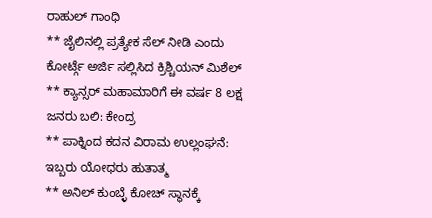ರಾಹುಲ್ ಗಾಂಧಿ
** ಜೈಲಿನಲ್ಲಿ ಪ್ರತ್ಯೇಕ ಸೆಲ್ ನೀಡಿ ಎಂದು ಕೋರ್ಟ್ಗೆ ಅರ್ಜಿ ಸಲ್ಲಿಸಿದ ಕ್ರಿಶ್ಚಿಯನ್ ಮಿಶೆಲ್
** ಕ್ಯಾನ್ಸರ್ ಮಹಾಮಾರಿಗೆ ಈ ವರ್ಷ 8 ಲಕ್ಷ ಜನರು ಬಲಿ: ಕೇಂದ್ರ
** ಪಾಕ್ನಿಂದ ಕದನ ವಿರಾಮ ಉಲ್ಲಂಘನೆ: ಇಬ್ಬರು ಯೋಧರು ಹುತಾತ್ಮ
** ಅನಿಲ್ ಕುಂಬ್ಳೆ ಕೋಚ್ ಸ್ಥಾನಕ್ಕೆ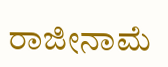ರಾಜೀನಾಮೆ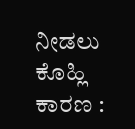ನೀಡಲು ಕೊಹ್ಲಿ ಕಾರಣ :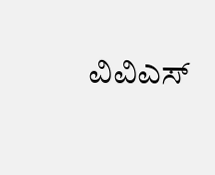ವಿವಿಎಸ್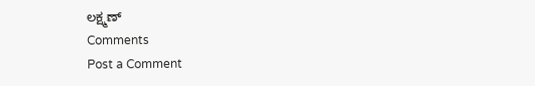ಲಕ್ಷ್ಮಣ್
Comments
Post a Comment